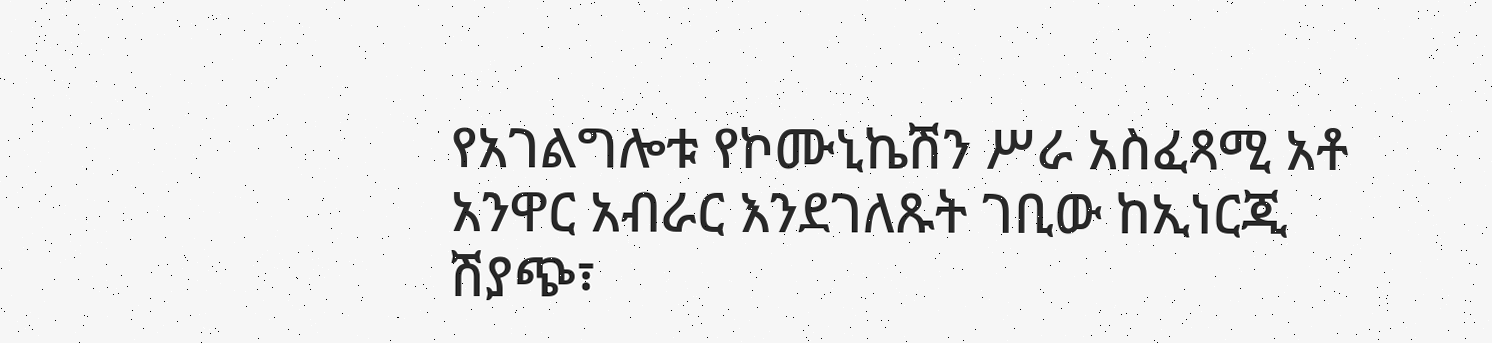የአገልግሎቱ የኮሙኒኬሽን ሥራ አስፈጻሚ አቶ አንዋር አብራር እንደገለጹት ገቢው ከኢነርጂ ሽያጭ፣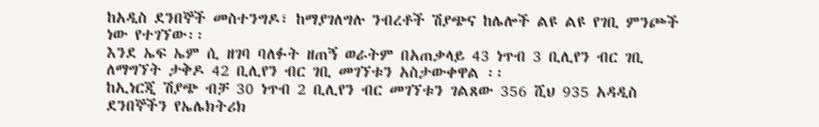ከአዲስ ደንበኞች መስተንግዶ፣ ከማያገለግሉ ንብረቶች ሽያጭና ከሌሎች ልዩ ልዩ የገቢ ምንጮች ነው የተገኘው፡፡
እንደ ኤፍ ኤም ሲ ዘገባ ባለፉት ዘጠኝ ወራትም በአጠቃላይ 43 ነጥብ 3 ቢሊየን ብር ገቢ ለማግኘት ታቅዶ 42 ቢሊየን ብር ገቢ መገኘቱን አስታውቀዋል ፡፡
ከኢነርጂ ሽያጭ ብቻ 30 ነጥብ 2 ቢሊየን ብር መገኘቱን ገልጸው 356 ሺህ 935 አዳዲስ ደንበኞችን የኤሌክትሪክ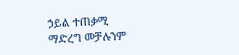ኃይል ተጠቃሚ ማድረግ መቻሉንም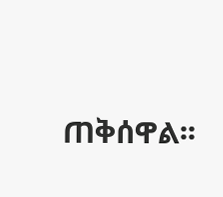ጠቅሰዋል፡፡